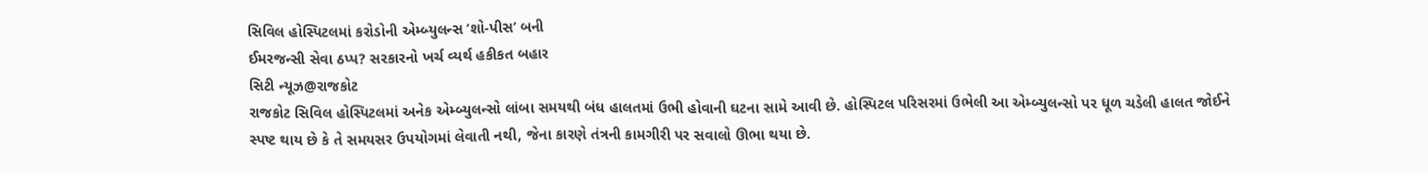સિવિલ હોસ્પિટલમાં કરોડોની એમ્બ્યુલન્સ ‘શો-પીસ’ બની
ઈમરજન્સી સેવા ઠપ્પ? સરકારનો ખર્ચ વ્યર્થ હકીકત બહાર
સિટી ન્યૂઝ@રાજકોટ
રાજકોટ સિવિલ હોસ્પિટલમાં અનેક એમ્બ્યુલન્સો લાંબા સમયથી બંધ હાલતમાં ઉભી હોવાની ઘટના સામે આવી છે. હોસ્પિટલ પરિસરમાં ઉભેલી આ એમ્બ્યુલન્સો પર ધૂળ ચડેલી હાલત જોઈને સ્પષ્ટ થાય છે કે તે સમયસર ઉપયોગમાં લેવાતી નથી, જેના કારણે તંત્રની કામગીરી પર સવાલો ઊભા થયા છે.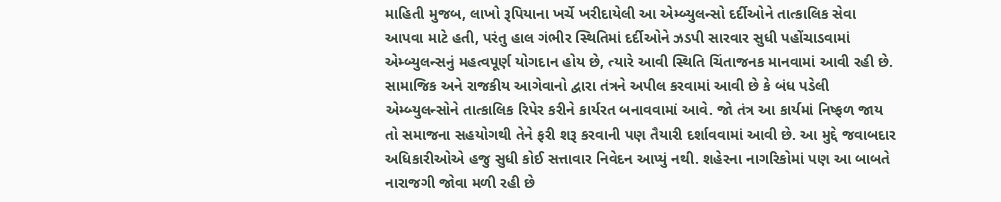માહિતી મુજબ, લાખો રૂપિયાના ખર્ચે ખરીદાયેલી આ એમ્બ્યુલન્સો દર્દીઓને તાત્કાલિક સેવા આપવા માટે હતી, પરંતુ હાલ ગંભીર સ્થિતિમાં દર્દીઓને ઝડપી સારવાર સુધી પહોંચાડવામાં એમ્બ્યુલન્સનું મહત્વપૂર્ણ યોગદાન હોય છે, ત્યારે આવી સ્થિતિ ચિંતાજનક માનવામાં આવી રહી છે.
સામાજિક અને રાજકીય આગેવાનો દ્વારા તંત્રને અપીલ કરવામાં આવી છે કે બંધ પડેલી એમ્બ્યુલન્સોને તાત્કાલિક રિપેર કરીને કાર્યરત બનાવવામાં આવે. જો તંત્ર આ કાર્યમાં નિષ્ફળ જાય તો સમાજના સહયોગથી તેને ફરી શરૂ કરવાની પણ તૈયારી દર્શાવવામાં આવી છે. આ મુદ્દે જવાબદાર અધિકારીઓએ હજુ સુધી કોઈ સત્તાવાર નિવેદન આપ્યું નથી. શહેરના નાગરિકોમાં પણ આ બાબતે નારાજગી જોવા મળી રહી છે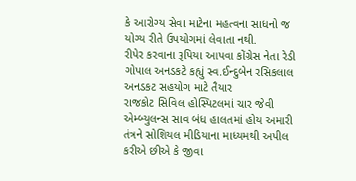કે આરોગ્ય સેવા માટેના મહત્વના સાધનો જ યોગ્ય રીતે ઉપયોગમાં લેવાતા નથી.
રીપેર કરવાના રૂપિયા આપવા કોંગ્રેસ નેતા રેડી
ગોપાલ અનડકટે કહ્યું સ્વ.ઈન્દુબેન રસિકલાલ અનડકટ સહયોગ માટે તૈયાર
રાજકોટ સિવિલ હોસ્પિટલમાં ચાર જેવી એમ્બ્યુલન્સ સાવ બંધ હાલતમાં હોય અમારી તંત્રને સોશિયલ મીડિયાના માધ્યમથી અપીલ કરીએ છીએ કે જીવા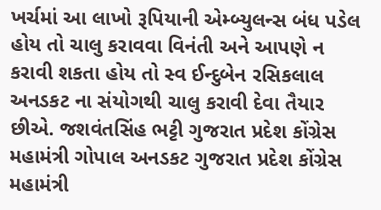ખર્ચમાં આ લાખો રૂપિયાની એમ્બ્યુલન્સ બંધ પડેલ હોય તો ચાલુ કરાવવા વિનંતી અને આપણે ન કરાવી શકતા હોય તો સ્વ ઈન્દુબેન રસિકલાલ અનડકટ ના સંયોગથી ચાલુ કરાવી દેવા તૈયાર છીએ. જશવંતસિંહ ભટ્ટી ગુજરાત પ્રદેશ કોંગ્રેસ મહામંત્રી ગોપાલ અનડકટ ગુજરાત પ્રદેશ કોંગ્રેસ મહામંત્રી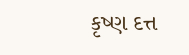કૃષ્ણ દત્ત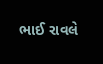ભાઈ રાવલે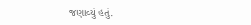જણાવ્યું હતું.